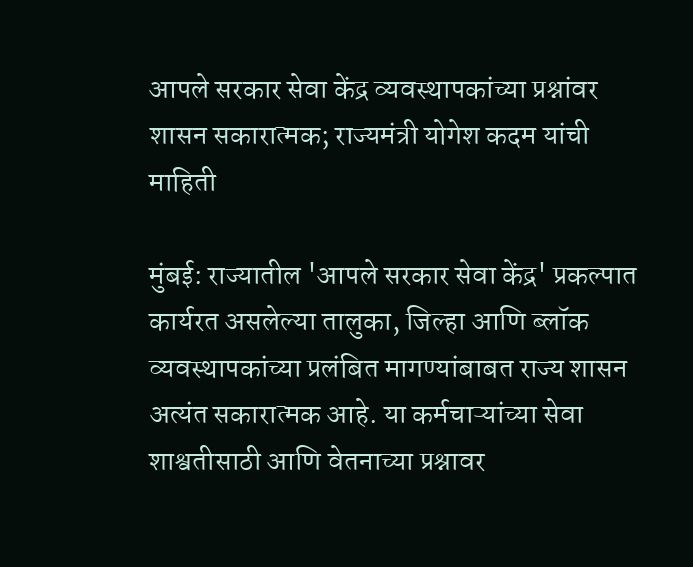आपले सरकार सेवा केंद्र व्यवस्थापकांच्या प्रश्नांवर शासन सकारात्मक; राज्यमंत्री योगेश कदम यांची माहिती

मुंबई: राज्यातील 'आपले सरकार सेवा केंद्र' प्रकल्पात कार्यरत असलेल्या तालुका, जिल्हा आणि ब्लॉक व्यवस्थापकांच्या प्रलंबित मागण्यांबाबत राज्य शासन अत्यंत सकारात्मक आहे. या कर्मचाऱ्यांच्या सेवा शाश्वतीसाठी आणि वेतनाच्या प्रश्नावर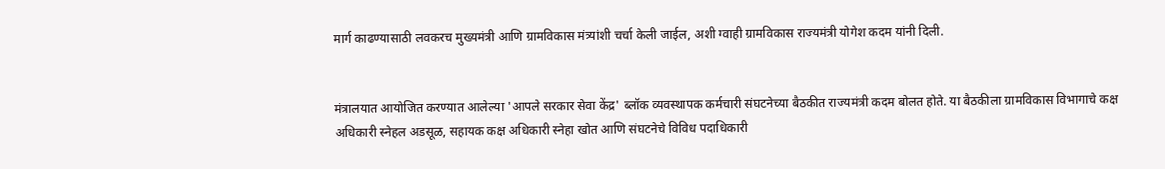मार्ग काढण्यासाठी लवकरच मुख्यमंत्री आणि ग्रामविकास मंत्र्यांशी चर्चा केली जाईल, अशी ग्वाही ग्रामविकास राज्यमंत्री योगेश कदम यांनी दिली.


मंत्रालयात आयोजित करण्यात आलेल्या 'आपले सरकार सेवा केंद्र' ब्लॉक व्यवस्थापक कर्मचारी संघटनेच्या बैठकीत राज्यमंत्री कदम बोलत होते. या बैठकीला ग्रामविकास विभागाचे कक्ष अधिकारी स्नेहल अडसूळ, सहायक कक्ष अधिकारी स्नेहा खोत आणि संघटनेचे विविध पदाधिकारी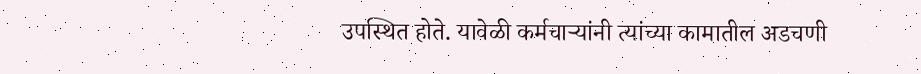उपस्थित होते. यावेळी कर्मचाऱ्यांनी त्यांच्या कामातील अडचणी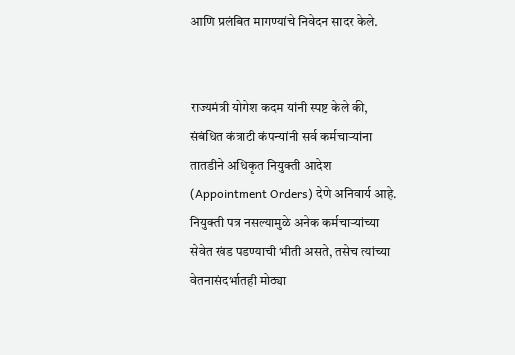आणि प्रलंबित मागण्यांचे निवेदन सादर केले.


राज्यमंत्री योगेश कदम यांनी स्पष्ट केले की, संबंधित कंत्राटी कंपन्यांनी सर्व कर्मचाऱ्यांना तातडीने अधिकृत नियुक्ती आदेश (Appointment Orders) देणे अनिवार्य आहे. नियुक्ती पत्र नसल्यामुळे अनेक कर्मचाऱ्यांच्या सेवेत खंड पडण्याची भीती असते, तसेच त्यांच्या वेतनासंदर्भातही मोठ्या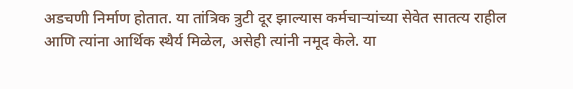अडचणी निर्माण होतात. या तांत्रिक त्रुटी दूर झाल्यास कर्मचाऱ्यांच्या सेवेत सातत्य राहील आणि त्यांना आर्थिक स्थैर्य मिळेल, असेही त्यांनी नमूद केले. या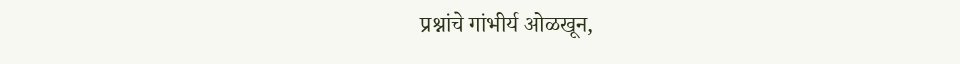प्रश्नांचे गांभीर्य ओळखून,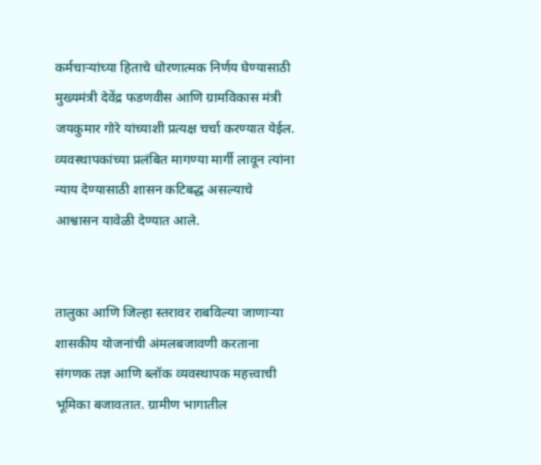कर्मचाऱ्यांच्या हिताचे धोरणात्मक निर्णय घेण्यासाठी मुख्यमंत्री देवेंद्र फडणवीस आणि ग्रामविकास मंत्री जयकुमार गोरे यांच्याशी प्रत्यक्ष चर्चा करण्यात येईल. व्यवस्थापकांच्या प्रलंबित मागण्या मार्गी लावून त्यांना न्याय देण्यासाठी शासन कटिबद्ध असल्याचे आश्वासन यावेळी देण्यात आले.


तालुका आणि जिल्हा स्तरावर राबविल्या जाणाऱ्या शासकीय योजनांची अंमलबजावणी करताना संगणक तज्ञ आणि ब्लॉक व्यवस्थापक महत्त्वाची भूमिका बजावतात. ग्रामीण भागातील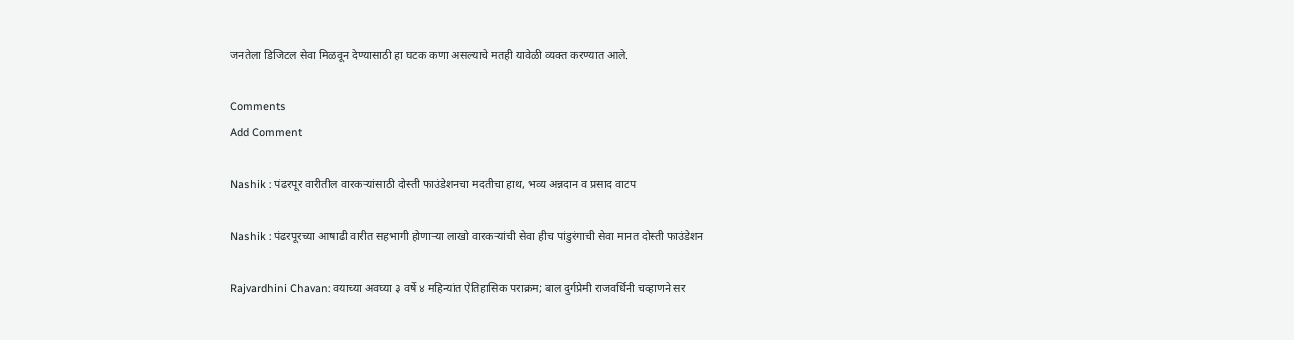जनतेला डिजिटल सेवा मिळवून देण्यासाठी हा घटक कणा असल्याचे मतही यावेळी व्यक्त करण्यात आले.

Comments
Add Comment

Nashik : पंढरपूर वारीतील वारकऱ्यांसाठी दोस्ती फाउंडेशनचा मदतीचा हाथ, भव्य अन्नदान व प्रसाद वाटप

Nashik : पंढरपूरच्या आषाढी वारीत सहभागी होणाऱ्या लाखो वारकऱ्यांची सेवा हीच पांडुरंगाची सेवा मानत दोस्ती फाउंडेशन

Rajvardhini Chavan: वयाच्या अवघ्या ३ वर्षे ४ महिन्यांत ऐतिहासिक पराक्रम; बाल दुर्गप्रेमी राजवर्धिनी चव्हाणने सर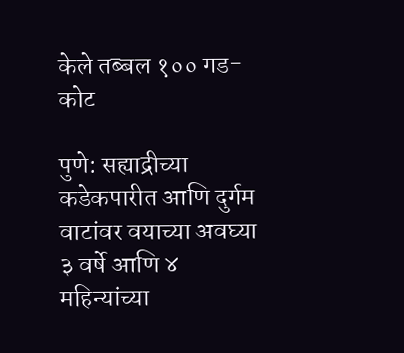केले तब्बल १०० गड-कोट

पुणे: सह्याद्रीच्या कडेकपारीत आणि दुर्गम वाटांवर वयाच्या अवघ्या ३ वर्षे आणि ४ महिन्यांच्या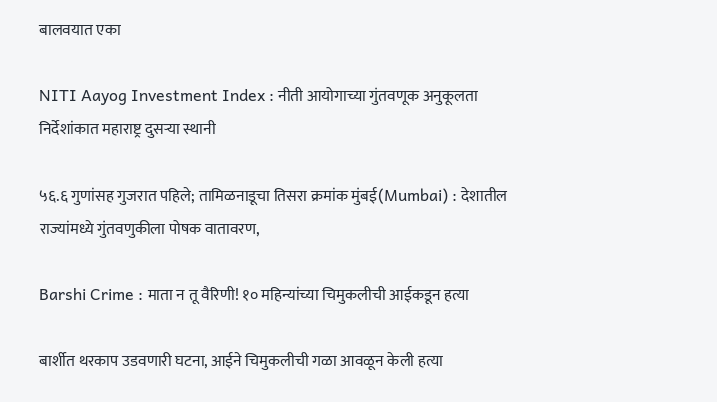बालवयात एका

NITI Aayog Investment Index : नीती आयोगाच्या गुंतवणूक अनुकूलता निर्देशांकात महाराष्ट्र दुसऱ्या स्थानी

५६.६ गुणांसह गुजरात पहिले; तामिळनाडूचा तिसरा क्रमांक मुंबई(Mumbai) : देशातील राज्यांमध्ये गुंतवणुकीला पोषक वातावरण,

Barshi Crime : माता न तू वैरिणी! १० महिन्यांच्या चिमुकलीची आईकडून हत्या

बार्शीत थरकाप उडवणारी घटना, आईने चिमुकलीची गळा आवळून केली हत्या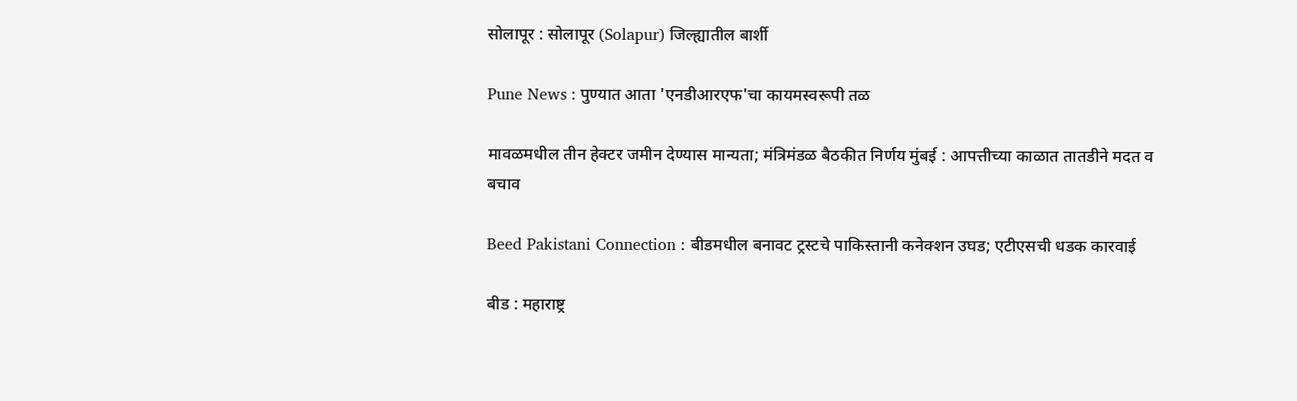सोलापूर : सोलापूर (Solapur) जिल्ह्यातील बार्शी

Pune News : पुण्यात आता 'एनडीआरएफ'चा कायमस्वरूपी तळ

मावळमधील तीन हेक्टर जमीन देण्यास मान्यता; मंत्रिमंडळ बैठकीत निर्णय मुंबई : आपत्तीच्या काळात तातडीने मदत व बचाव

Beed Pakistani Connection : बीडमधील बनावट ट्रस्टचे पाकिस्तानी कनेक्शन उघड; एटीएसची धडक कारवाई

बीड : महाराष्ट्र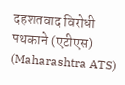दहशतवाद विरोधी पथकाने (एटीएस) (Maharashtra ATS)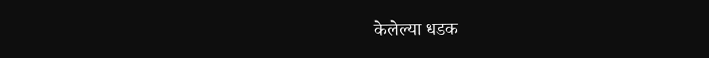केलेल्या धडक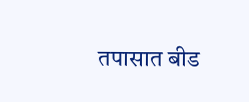तपासात बीड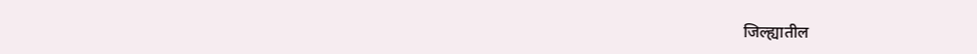जिल्ह्यातील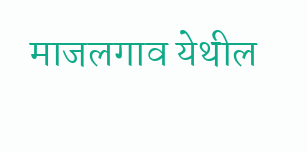माजलगाव येथील